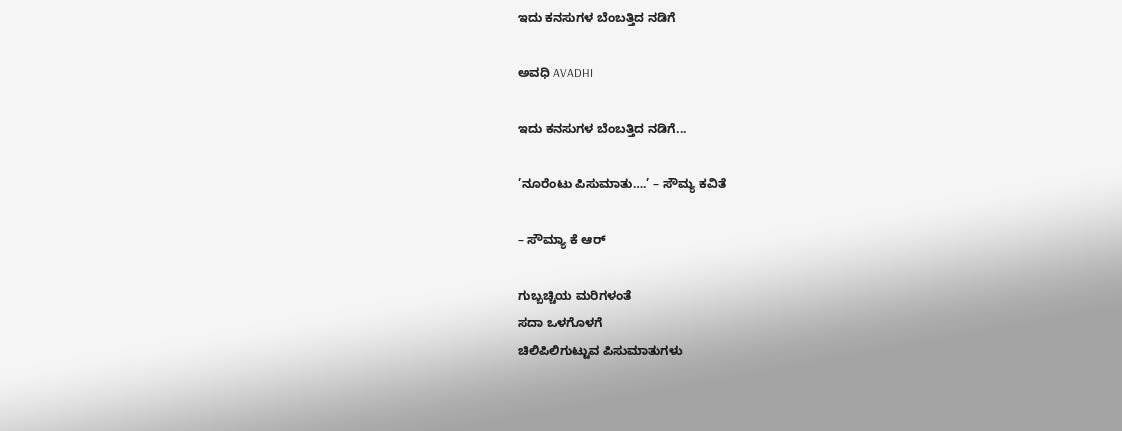ಇದು ಕನಸುಗಳ ಬೆಂಬತ್ತಿದ ನಡಿಗೆ‍

ಅವಧಿ AVADHI

ಇದು ಕನಸುಗಳ ಬೆಂಬತ್ತಿದ ನಡಿಗೆ...

’ನೂರೆಂಟು ಪಿಸುಮಾತು….’ – ಸೌಮ್ಯ ಕವಿತೆ

– ಸೌಮ್ಯಾ ಕೆ ಆರ್

ಗುಬ್ಬಚ್ಚಿಯ ಮರಿಗಳಂತೆ
ಸದಾ ಒಳಗೊಳಗೆ
ಚಿಲಿಪಿಲಿಗುಟ್ಟುವ ಪಿಸುಮಾತುಗಳು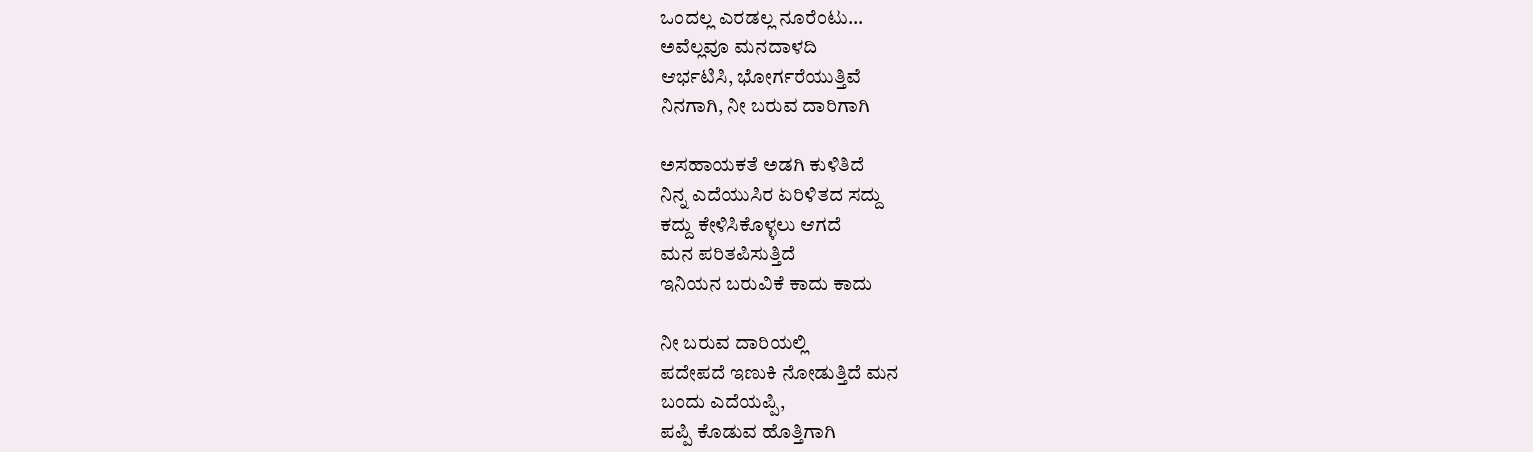ಒಂದಲ್ಲ ಎರಡಲ್ಲ ನೂರೆಂಟು…
ಅವೆಲ್ಲವೂ ಮನದಾಳದಿ
ಆರ್ಭಟಿಸಿ, ಭೋರ್ಗರೆಯುತ್ತಿವೆ
ನಿನಗಾಗಿ, ನೀ ಬರುವ ದಾರಿಗಾಗಿ

ಅಸಹಾಯಕತೆ ಅಡಗಿ ಕುಳಿತಿದೆ
ನಿನ್ನ ಎದೆಯುಸಿರ ಏರಿಳಿತದ ಸದ್ದು
ಕದ್ದು ಕೇಳಿಸಿಕೊಳ್ಳಲು ಆಗದೆ
ಮನ ಪರಿತಪಿಸುತ್ತಿದೆ
ಇನಿಯನ ಬರುವಿಕೆ ಕಾದು ಕಾದು

ನೀ ಬರುವ ದಾರಿಯಲ್ಲಿ
ಪದೇಪದೆ ಇಣುಕಿ ನೋಡುತ್ತಿದೆ ಮನ
ಬಂದು ಎದೆಯಪ್ಪಿ,
ಪಪ್ಪಿ ಕೊಡುವ ಹೊತ್ತಿಗಾಗಿ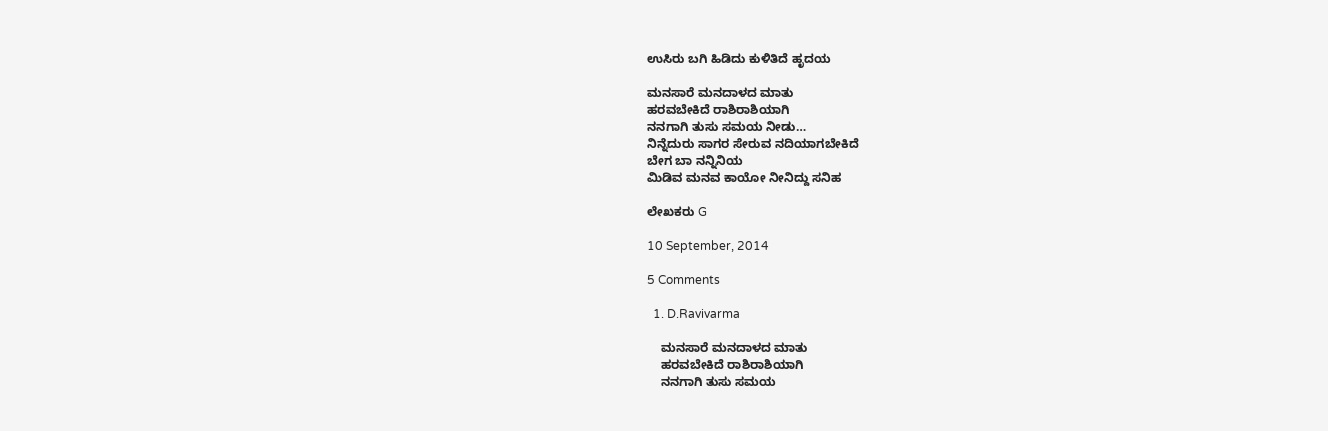ಉಸಿರು ಬಗಿ ಹಿಡಿದು ಕುಳಿತಿದೆ ಹೃದಯ

ಮನಸಾರೆ ಮನದಾಳದ ಮಾತು
ಹರವಬೇಕಿದೆ ರಾಶಿರಾಶಿಯಾಗಿ
ನನಗಾಗಿ ತುಸು ಸಮಯ ನೀಡು…
ನಿನ್ನೆದುರು ಸಾಗರ ಸೇರುವ ನದಿಯಾಗಬೇಕಿದೆ
ಬೇಗ ಬಾ ನನ್ನಿನಿಯ
ಮಿಡಿವ ಮನವ ಕಾಯೋ ನೀನಿದ್ದು ಸನಿಹ

ಲೇಖಕರು G

10 September, 2014

5 Comments

  1. D.Ravivarma

    ಮನಸಾರೆ ಮನದಾಳದ ಮಾತು
    ಹರವಬೇಕಿದೆ ರಾಶಿರಾಶಿಯಾಗಿ
    ನನಗಾಗಿ ತುಸು ಸಮಯ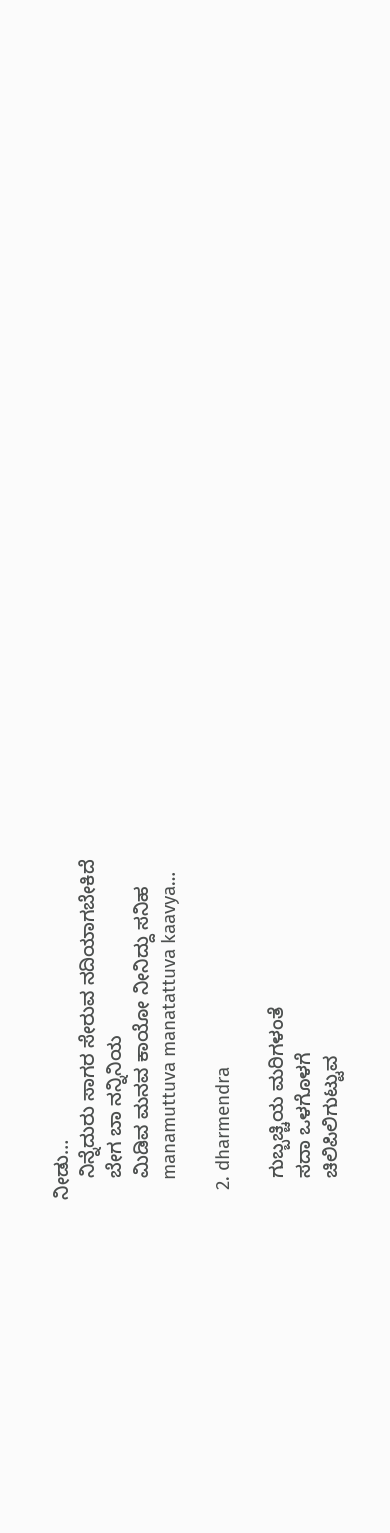ನೀಡು…
    ನಿನ್ನೆದುರು ಸಾಗರ ಸೇರುವ ನದಿಯಾಗಬೇಕಿದೆ
    ಬೇಗ ಬಾ ನನ್ನಿನಿಯ
    ಮಿಡಿವ ಮನವ ಕಾಯೋ ನೀನಿದ್ದು ಸನಿಹ
    manamuttuva manatattuva kaavya…

  2. dharmendra

    ಗುಬ್ಬಚ್ಚಿಯ ಮರಿಗಳಂತೆ
    ಸದಾ ಒಳಗೊಳಗೆ
    ಚಿಲಿಪಿಲಿಗುಟ್ಟುವ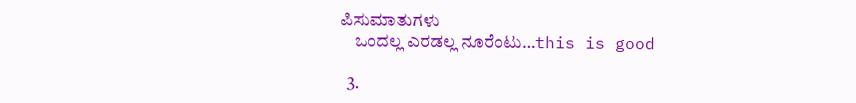ಪಿಸುಮಾತುಗಳು
    ಒಂದಲ್ಲ ಎರಡಲ್ಲ ನೂರೆಂಟು…this is good

  3.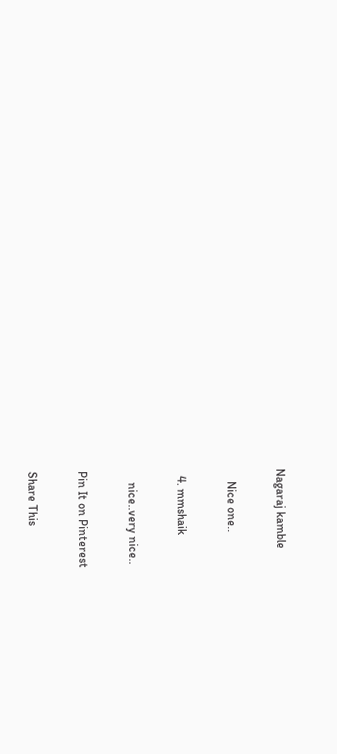Nagaraj kamble

    Nice one..

  4. mmshaik

    nice..very nice..

Pin It on Pinterest

Share This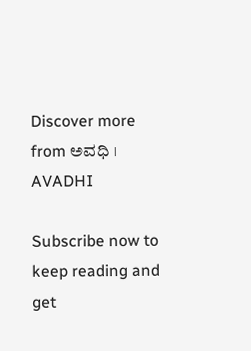Discover more from ಅವಧಿ । AVADHI

Subscribe now to keep reading and get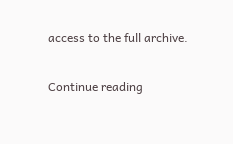access to the full archive.

Continue reading